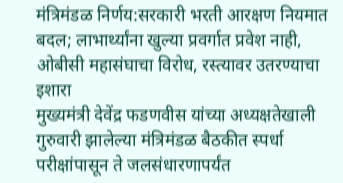मंत्रिमंडळ निर्णय:सरकारी भरती आरक्षण नियमात बदल; लाभार्थ्यांना खुल्या प्रवर्गात प्रवेश नाही, ओबीसी महासंघाचा विरोध, रस्त्यावर उतरण्याचा इशारा
मुख्यमंत्री देवेंद्र फडणवीस यांच्या अध्यक्षतेखाली गुरुवारी झालेल्या मंत्रिमंडळ बैठकीत स्पर्धा परीक्षांपासून ते जलसंधारणापर्यंत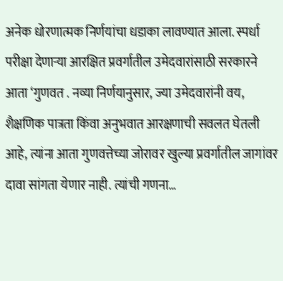अनेक धोरणात्मक निर्णयांचा धडाका लावण्यात आला. स्पर्धा परीक्षा देणाऱ्या आरक्षित प्रवर्गातील उमेदवारांसाठी सरकारने आता ‘गुणवत . नव्या निर्णयानुसार, ज्या उमेदवारांनी वय, शैक्षणिक पात्रता किंवा अनुभवात आरक्षणाची सवलत घेतली आहे, त्यांना आता गुणवत्तेच्या जोरावर खुल्या प्रवर्गातील जागांवर दावा सांगता येणार नाही. त्यांची गणना…